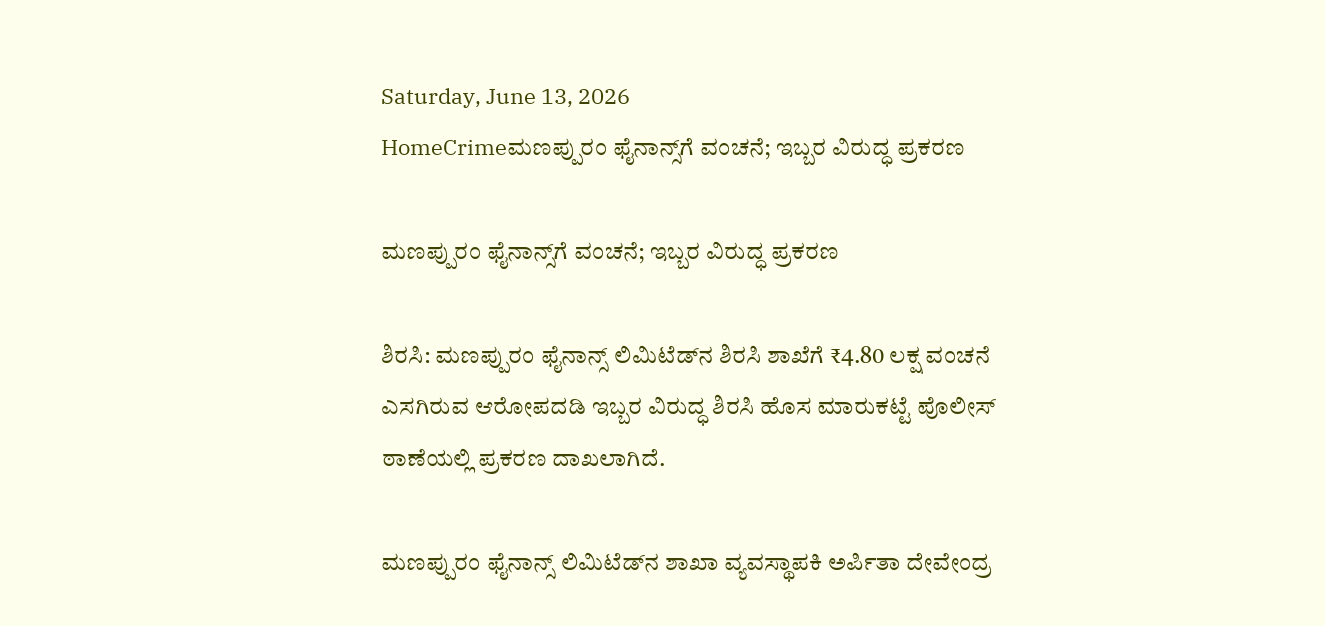Saturday, June 13, 2026
HomeCrimeಮಣಪ್ಪುರಂ ಫೈನಾನ್ಸ್‌ಗೆ ವಂಚನೆ; ಇಬ್ಬರ ವಿರುದ್ಧ ಪ್ರಕರಣ

ಮಣಪ್ಪುರಂ ಫೈನಾನ್ಸ್‌ಗೆ ವಂಚನೆ; ಇಬ್ಬರ ವಿರುದ್ಧ ಪ್ರಕರಣ

ಶಿರಸಿ: ಮಣಪ್ಪುರಂ ಫೈನಾನ್ಸ್ ಲಿಮಿಟೆಡ್‌ನ ಶಿರಸಿ ಶಾಖೆಗೆ ₹4.80 ಲಕ್ಷ ವಂಚನೆ ಎಸಗಿರುವ ಆರೋಪದಡಿ ಇಬ್ಬರ ವಿರುದ್ಧ ಶಿರಸಿ ಹೊಸ ಮಾರುಕಟ್ಟೆ ಪೊಲೀಸ್ ಠಾಣೆಯಲ್ಲಿ ಪ್ರಕರಣ ದಾಖಲಾಗಿದೆ.

ಮಣಪ್ಪುರಂ ಫೈನಾನ್ಸ್ ಲಿಮಿಟೆಡ್‌ನ ಶಾಖಾ ವ್ಯವಸ್ಥಾಪಕಿ ಅರ್ಪಿತಾ ದೇವೇಂದ್ರ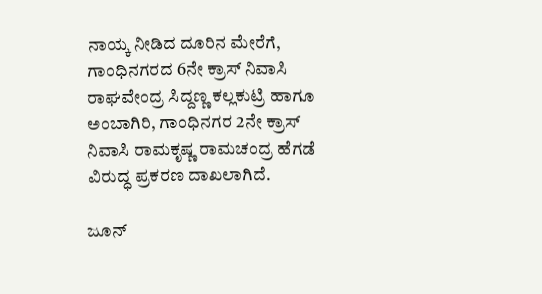ನಾಯ್ಕ ನೀಡಿದ ದೂರಿನ ಮೇರೆಗೆ, ಗಾಂಧಿನಗರದ 6ನೇ ಕ್ರಾಸ್ ನಿವಾಸಿ ರಾಘವೇಂದ್ರ ಸಿದ್ದಣ್ಣ ಕಲ್ಲಕುಟ್ರಿ ಹಾಗೂ ಅಂಬಾಗಿರಿ, ಗಾಂಧಿನಗರ 2ನೇ ಕ್ರಾಸ್ ನಿವಾಸಿ ರಾಮಕೃಷ್ಣ ರಾಮಚಂದ್ರ ಹೆಗಡೆ ವಿರುದ್ಧ ಪ್ರಕರಣ ದಾಖಲಾಗಿದೆ.

ಜೂನ್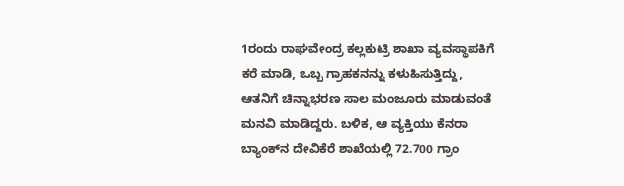1ರಂದು ರಾಘವೇಂದ್ರ ಕಲ್ಲಕುಟ್ರಿ ಶಾಖಾ ವ್ಯವಸ್ಥಾಪಕಿಗೆ ಕರೆ ಮಾಡಿ, ಒಬ್ಬ ಗ್ರಾಹಕನನ್ನು ಕಳುಹಿಸುತ್ತಿದ್ದು, ಆತನಿಗೆ ಚಿನ್ನಾಭರಣ ಸಾಲ ಮಂಜೂರು ಮಾಡುವಂತೆ ಮನವಿ ಮಾಡಿದ್ದರು. ಬಳಿಕ, ಆ ವ್ಯಕ್ತಿಯು ಕೆನರಾ ಬ್ಯಾಂಕ್‌ನ ದೇವಿಕೆರೆ ಶಾಖೆಯಲ್ಲಿ 72.700 ಗ್ರಾಂ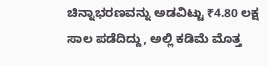ಚಿನ್ನಾಭರಣವನ್ನು ಅಡವಿಟ್ಟು ₹4.80 ಲಕ್ಷ ಸಾಲ ಪಡೆದಿದ್ದು, ಅಲ್ಲಿ ಕಡಿಮೆ ಮೊತ್ತ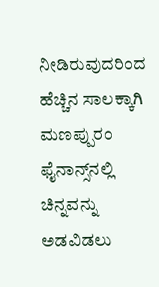ನೀಡಿರುವುದರಿಂದ ಹೆಚ್ಚಿನ ಸಾಲಕ್ಕಾಗಿ ಮಣಪ್ಪುರಂ ಫೈನಾನ್ಸ್‌ನಲ್ಲಿ ಚಿನ್ನವನ್ನು ಅಡವಿಡಲು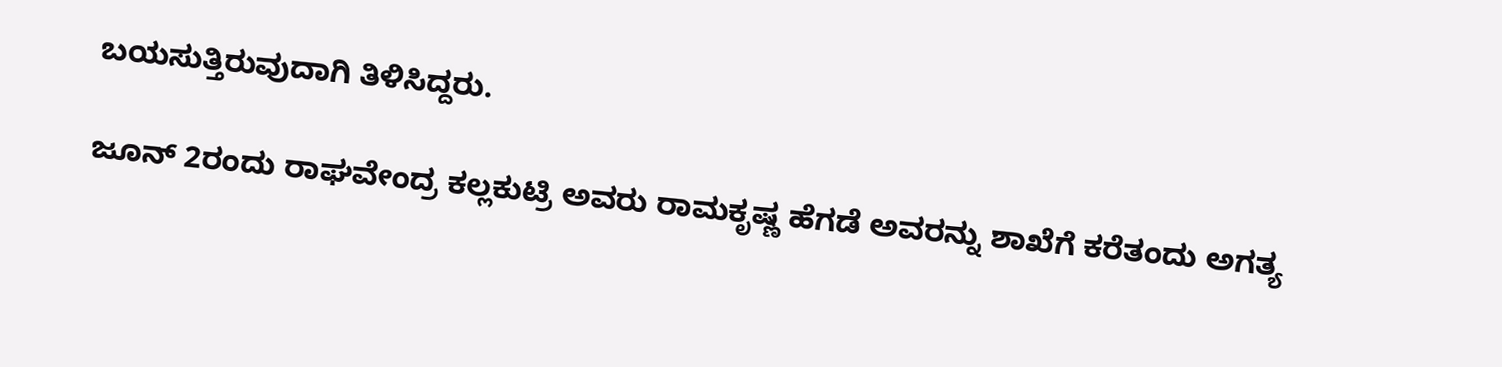ಬಯಸುತ್ತಿರುವುದಾಗಿ ತಿಳಿಸಿದ್ದರು.

ಜೂನ್ 2ರಂದು ರಾಘವೇಂದ್ರ ಕಲ್ಲಕುಟ್ರಿ ಅವರು ರಾಮಕೃಷ್ಣ ಹೆಗಡೆ ಅವರನ್ನು ಶಾಖೆಗೆ ಕರೆತಂದು ಅಗತ್ಯ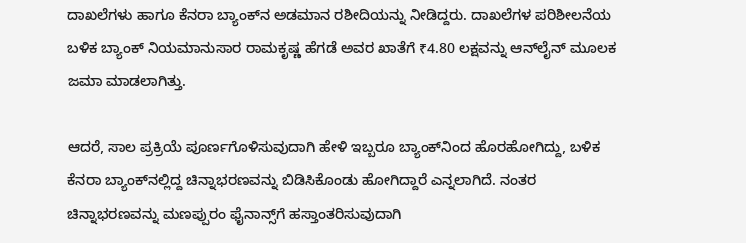ದಾಖಲೆಗಳು ಹಾಗೂ ಕೆನರಾ ಬ್ಯಾಂಕ್‌ನ ಅಡಮಾನ ರಶೀದಿಯನ್ನು ನೀಡಿದ್ದರು. ದಾಖಲೆಗಳ ಪರಿಶೀಲನೆಯ ಬಳಿಕ ಬ್ಯಾಂಕ್ ನಿಯಮಾನುಸಾರ ರಾಮಕೃಷ್ಣ ಹೆಗಡೆ ಅವರ ಖಾತೆಗೆ ₹4.80 ಲಕ್ಷವನ್ನು ಆನ್‌ಲೈನ್ ಮೂಲಕ ಜಮಾ ಮಾಡಲಾಗಿತ್ತು.

ಆದರೆ, ಸಾಲ ಪ್ರಕ್ರಿಯೆ ಪೂರ್ಣಗೊಳಿಸುವುದಾಗಿ ಹೇಳಿ ಇಬ್ಬರೂ ಬ್ಯಾಂಕ್‌ನಿಂದ ಹೊರಹೋಗಿದ್ದು, ಬಳಿಕ ಕೆನರಾ ಬ್ಯಾಂಕ್‌ನಲ್ಲಿದ್ದ ಚಿನ್ನಾಭರಣವನ್ನು ಬಿಡಿಸಿಕೊಂಡು ಹೋಗಿದ್ದಾರೆ ಎನ್ನಲಾಗಿದೆ. ನಂತರ ಚಿನ್ನಾಭರಣವನ್ನು ಮಣಪ್ಪುರಂ ಫೈನಾನ್ಸ್‌ಗೆ ಹಸ್ತಾಂತರಿಸುವುದಾಗಿ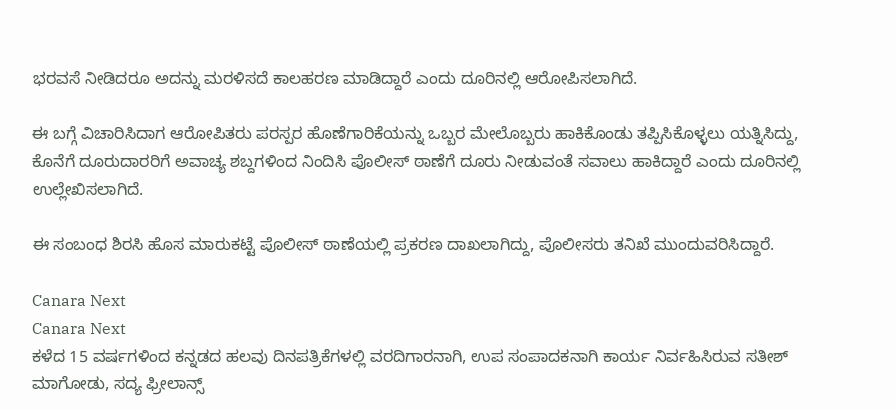ಭರವಸೆ ನೀಡಿದರೂ ಅದನ್ನು ಮರಳಿಸದೆ ಕಾಲಹರಣ ಮಾಡಿದ್ದಾರೆ ಎಂದು ದೂರಿನಲ್ಲಿ ಆರೋಪಿಸಲಾಗಿದೆ.

ಈ ಬಗ್ಗೆ ವಿಚಾರಿಸಿದಾಗ ಆರೋಪಿತರು ಪರಸ್ಪರ ಹೊಣೆಗಾರಿಕೆಯನ್ನು ಒಬ್ಬರ ಮೇಲೊಬ್ಬರು ಹಾಕಿಕೊಂಡು ತಪ್ಪಿಸಿಕೊಳ್ಳಲು ಯತ್ನಿಸಿದ್ದು, ಕೊನೆಗೆ ದೂರುದಾರರಿಗೆ ಅವಾಚ್ಯ ಶಬ್ದಗಳಿಂದ ನಿಂದಿಸಿ ಪೊಲೀಸ್ ಠಾಣೆಗೆ ದೂರು ನೀಡುವಂತೆ ಸವಾಲು ಹಾಕಿದ್ದಾರೆ ಎಂದು ದೂರಿನಲ್ಲಿ ಉಲ್ಲೇಖಿಸಲಾಗಿದೆ.

ಈ ಸಂಬಂಧ ಶಿರಸಿ ಹೊಸ ಮಾರುಕಟ್ಟೆ ಪೊಲೀಸ್ ಠಾಣೆಯಲ್ಲಿ ಪ್ರಕರಣ ದಾಖಲಾಗಿದ್ದು, ಪೊಲೀಸರು ತನಿಖೆ ಮುಂದುವರಿಸಿದ್ದಾರೆ.

Canara Next
Canara Next
ಕಳೆದ 15 ವರ್ಷಗಳಿಂದ ಕನ್ನಡದ ಹಲವು ದಿನಪತ್ರಿಕೆಗಳಲ್ಲಿ ವರದಿಗಾರನಾಗಿ, ಉಪ ಸಂಪಾದಕನಾಗಿ ಕಾರ್ಯ ನಿರ್ವಹಿಸಿರುವ ಸತೀಶ್‌ ಮಾಗೋಡು, ಸದ್ಯ ಫ್ರೀಲಾನ್ಸ್‌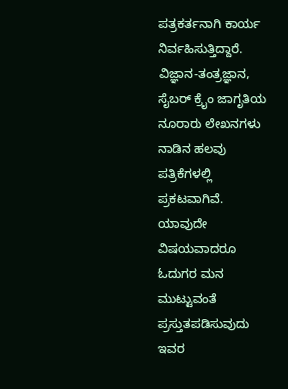ಪತ್ರಕರ್ತನಾಗಿ ಕಾರ್ಯ ನಿರ್ವಹಿಸುತ್ತಿದ್ದಾರೆ. ವಿಜ್ಞಾನ-ತಂತ್ರಜ್ಞಾನ, ಸೈಬರ್‌ ಕ್ರೈಂ ಜಾಗೃತಿಯ ನೂರಾರು ಲೇಖನಗಳು ನಾಡಿನ ಹಲವು ಪತ್ರಿಕೆಗಳಲ್ಲಿ ಪ್ರಕಟವಾಗಿವೆ. ಯಾವುದೇ ವಿಷಯವಾದರೂ ಓದುಗರ ಮನ ಮುಟ್ಟುವಂತೆ ಪ್ರಸ್ತುತಪಡಿಸುವುದು ಇವರ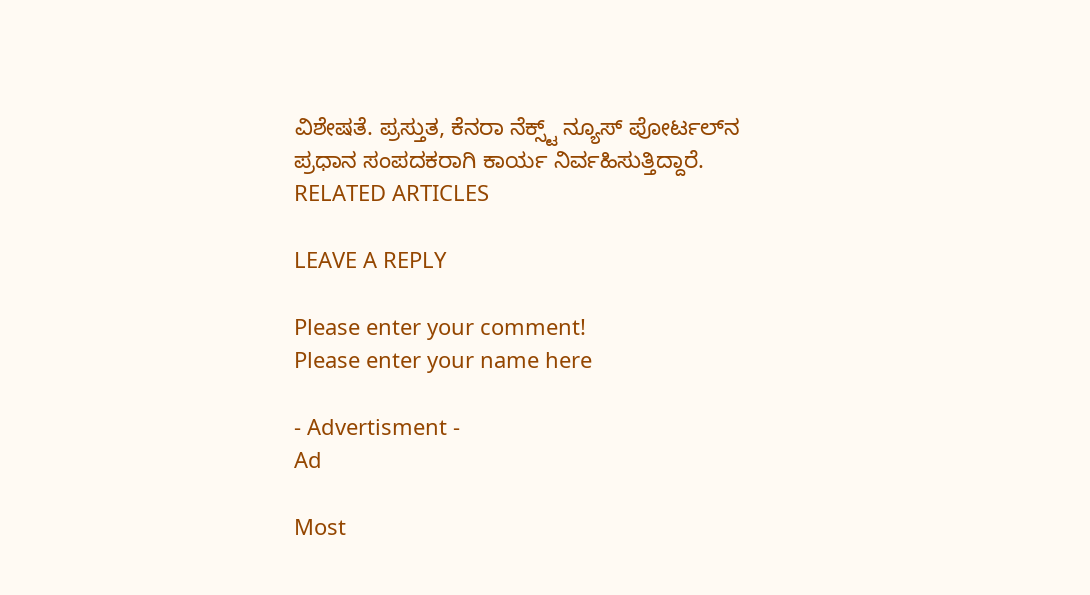ವಿಶೇಷತೆ. ಪ್ರಸ್ತುತ, ಕೆನರಾ ನೆಕ್ಸ್ಟ್‌ ನ್ಯೂಸ್‌ ಪೋರ್ಟಲ್‌ನ ಪ್ರಧಾನ ಸಂಪದಕರಾಗಿ ಕಾರ್ಯ ನಿರ್ವಹಿಸುತ್ತಿದ್ದಾರೆ.
RELATED ARTICLES

LEAVE A REPLY

Please enter your comment!
Please enter your name here

- Advertisment -
Ad

Most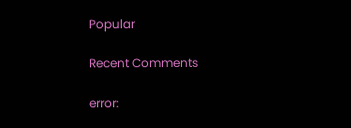Popular

Recent Comments

error: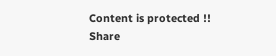Content is protected !!
Share